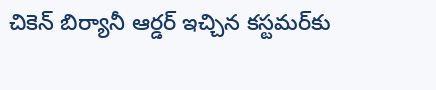చికెన్ బిర్యానీ ఆర్డర్ ఇచ్చిన కస్టమర్‌కు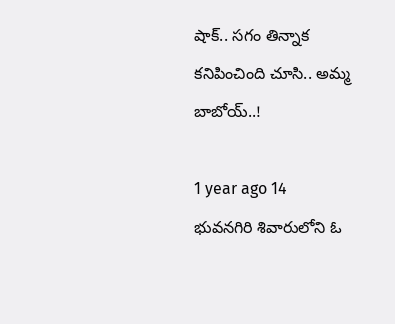షాక్.. సగం తిన్నాక కనిపించింది చూసి.. అమ్మ బాబోయ్..!

1 year ago 14
భువనగిరి శివారులోని ఓ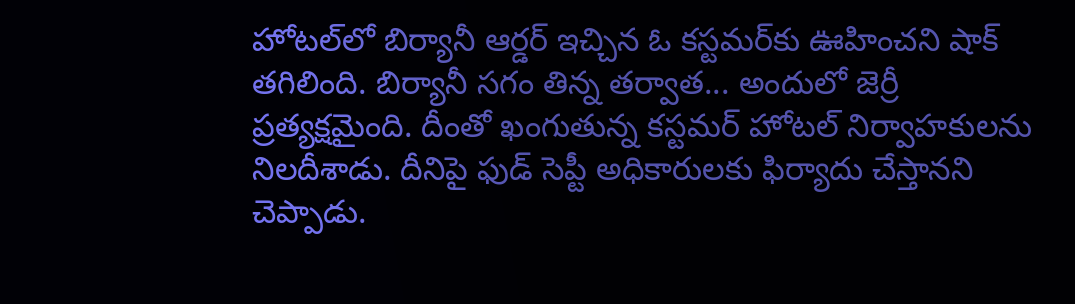హోటల్‌లో బిర్యానీ ఆర్డర్ ఇచ్చిన ఓ కస్టమర్‌కు ఊహించని షాక్ తగిలింది. బిర్యానీ సగం తిన్న తర్వాత... అందులో జెర్రీ ప్రత్యక్షమైంది. దీంతో ఖంగుతున్న కస్టమర్ హోటల్ నిర్వాహకులను నిలదీశాడు. దీనిపై ఫుడ్ సెప్టీ అధికారులకు ఫిర్యాదు చేస్తానని చెప్పాడు.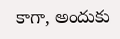కాగా, అందుకు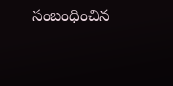సంబంధించిన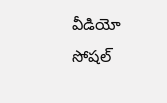వీడియో సోషల్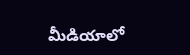మీడియాలో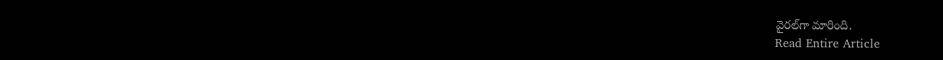వైరల్‌గా మారింది.
Read Entire Article